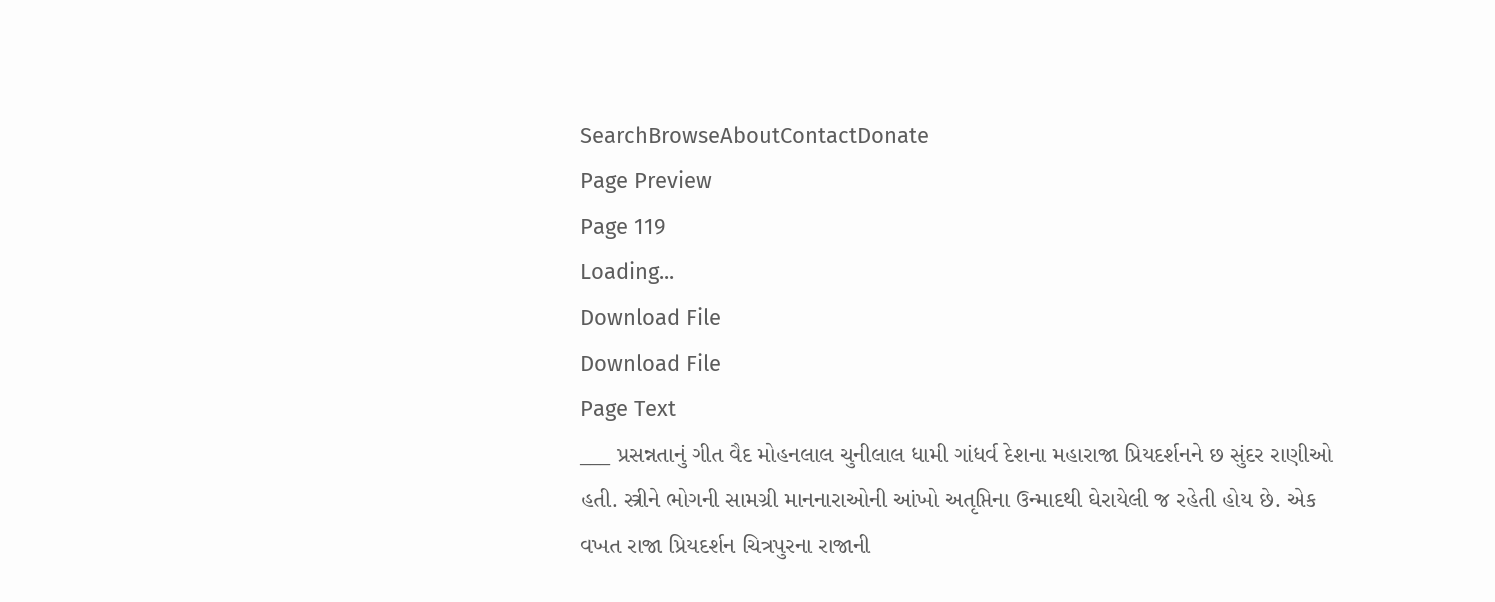SearchBrowseAboutContactDonate
Page Preview
Page 119
Loading...
Download File
Download File
Page Text
___ પ્રસન્નતાનું ગીત વૈદ મોહનલાલ ચુનીલાલ ધામી ગાંધર્વ દેશના મહારાજા પ્રિયદર્શનને છ સુંદર રાણીઓ હતી. સ્ત્રીને ભોગની સામગ્રી માનનારાઓની આંખો અતૃપ્તિના ઉન્માદથી ઘેરાયેલી જ રહેતી હોય છે. એક વખત રાજા પ્રિયદર્શન ચિત્રપુરના રાજાની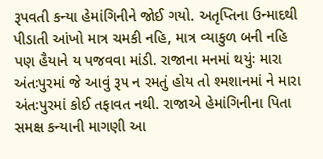રૂપવતી કન્યા હેમાંગિનીને જોઈ ગયો. અતૃપ્તિના ઉન્માદથી પીડાતી આંખો માત્ર ચમકી નહિ, માત્ર વ્યાકુળ બની નહિ પણ હૈયાને ય પજવવા માંડી. રાજાના મનમાં થયુંઃ મારા અંતઃપુરમાં જે આવું રૂ૫ ન રમતું હોય તો શ્મશાનમાં ને મારા અંતઃપુરમાં કોઈ તફાવત નથી. રાજાએ હેમાંગિનીના પિતા સમક્ષ કન્યાની માગણી આ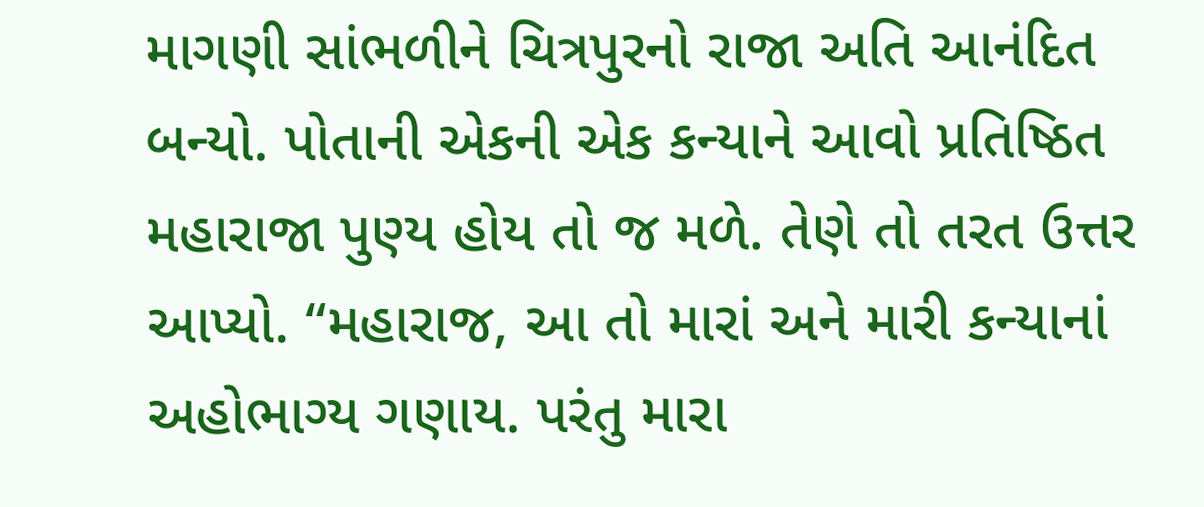માગણી સાંભળીને ચિત્રપુરનો રાજા અતિ આનંદિત બન્યો. પોતાની એકની એક કન્યાને આવો પ્રતિષ્ઠિત મહારાજા પુણ્ય હોય તો જ મળે. તેણે તો તરત ઉત્તર આપ્યો. “મહારાજ, આ તો મારાં અને મારી કન્યાનાં અહોભાગ્ય ગણાય. પરંતુ મારા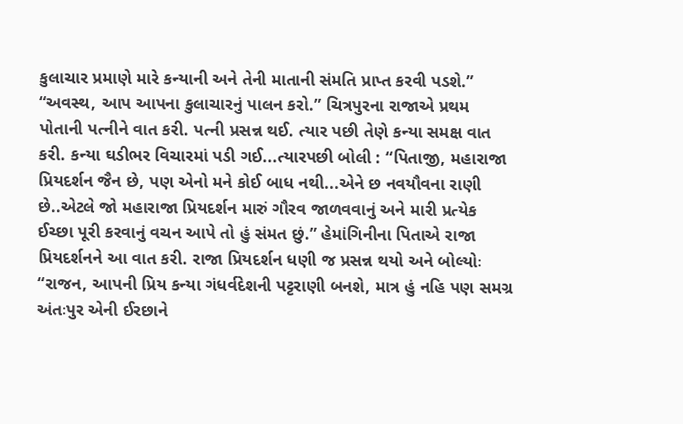કુલાચાર પ્રમાણે મારે કન્યાની અને તેની માતાની સંમતિ પ્રાપ્ત કરવી પડશે.” “અવસ્થ, આપ આપના કુલાચારનું પાલન કરો.” ચિત્રપુરના રાજાએ પ્રથમ પોતાની પત્નીને વાત કરી. પત્ની પ્રસન્ન થઈ. ત્યાર પછી તેણે કન્યા સમક્ષ વાત કરી. કન્યા ઘડીભર વિચારમાં પડી ગઈ...ત્યારપછી બોલી : “પિતાજી, મહારાજા પ્રિયદર્શન જૈન છે, પણ એનો મને કોઈ બાધ નથી...એને છ નવયૌવના રાણી છે..એટલે જો મહારાજા પ્રિયદર્શન મારું ગૌરવ જાળવવાનું અને મારી પ્રત્યેક ઈચ્છા પૂરી કરવાનું વચન આપે તો હું સંમત છું.” હેમાંગિનીના પિતાએ રાજા પ્રિયદર્શનને આ વાત કરી. રાજા પ્રિયદર્શન ધણી જ પ્રસન્ન થયો અને બોલ્યોઃ “રાજન, આપની પ્રિય કન્યા ગંધર્વદેશની પટ્ટરાણી બનશે, માત્ર હું નહિ પણ સમગ્ર અંતઃપુર એની ઈરછાને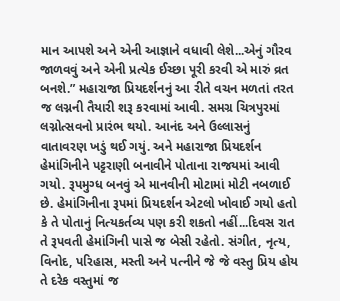માન આપશે અને એની આજ્ઞાને વધાવી લેશે...એનું ગૌરવ જાળવવું અને એની પ્રત્યેક ઈચ્છા પૂરી કરવી એ મારું વ્રત બનશે.” મહારાજા પ્રિયદર્શનનું આ રીતે વચન મળતાં તરત જ લગ્નની તૈયારી શરૂ કરવામાં આવી. સમગ્ર ચિત્રપુરમાં લગ્નોત્સવનો પ્રારંભ થયો. આનંદ અને ઉલ્લાસનું વાતાવરણ ખડું થઈ ગયું. અને મહારાજા પ્રિયદર્શન હેમાંગિનીને પટ્ટરાણી બનાવીને પોતાના રાજયમાં આવી ગયો. રૂપમુગ્ધ બનવું એ માનવીની મોટામાં મોટી નબળાઈ છે. હેમાંગિનીના રૂપમાં પ્રિયદર્શન એટલો ખોવાઈ ગયો હતો કે તે પોતાનું નિત્યકર્તવ્ય પણ કરી શકતો નહીં...દિવસ રાત તે રૂપવતી હેમાંગિની પાસે જ બેસી રહેતો. સંગીત, નૃત્ય, વિનોદ, પરિહાસ, મસ્તી અને પત્નીને જે જે વસ્તુ પ્રિય હોય તે દરેક વસ્તુમાં જ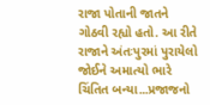રાજા પોતાની જાતને ગોઠવી રહ્યો હતો. આ રીતે રાજાને અંતઃપુરમાં પુરાયેલો જોઈને અમાત્યો ભારે ચિંતિત બન્યા...પ્રજાજનો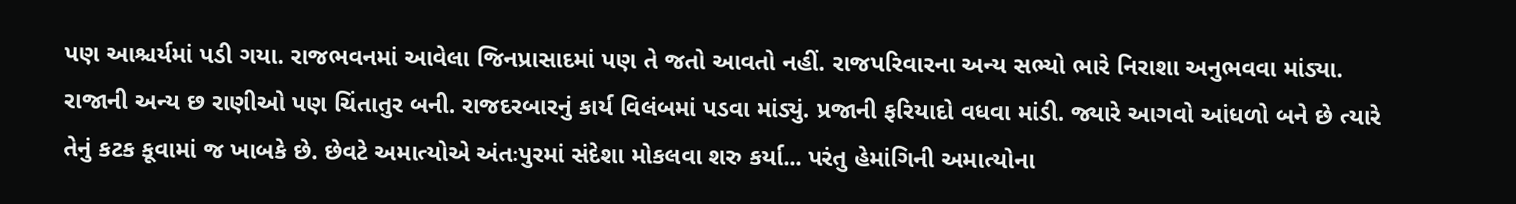પણ આશ્ચર્યમાં પડી ગયા. રાજભવનમાં આવેલા જિનપ્રાસાદમાં પણ તે જતો આવતો નહીં. રાજપરિવારના અન્ય સભ્યો ભારે નિરાશા અનુભવવા માંડ્યા. રાજાની અન્ય છ રાણીઓ પણ ચિંતાતુર બની. રાજદરબારનું કાર્ય વિલંબમાં પડવા માંડ્યું. પ્રજાની ફરિયાદો વધવા માંડી. જ્યારે આગવો આંધળો બને છે ત્યારે તેનું કટક કૂવામાં જ ખાબકે છે. છેવટે અમાત્યોએ અંતઃપુરમાં સંદેશા મોકલવા શરુ કર્યા... પરંતુ હેમાંગિની અમાત્યોના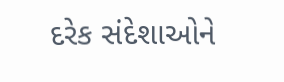દરેક સંદેશાઓને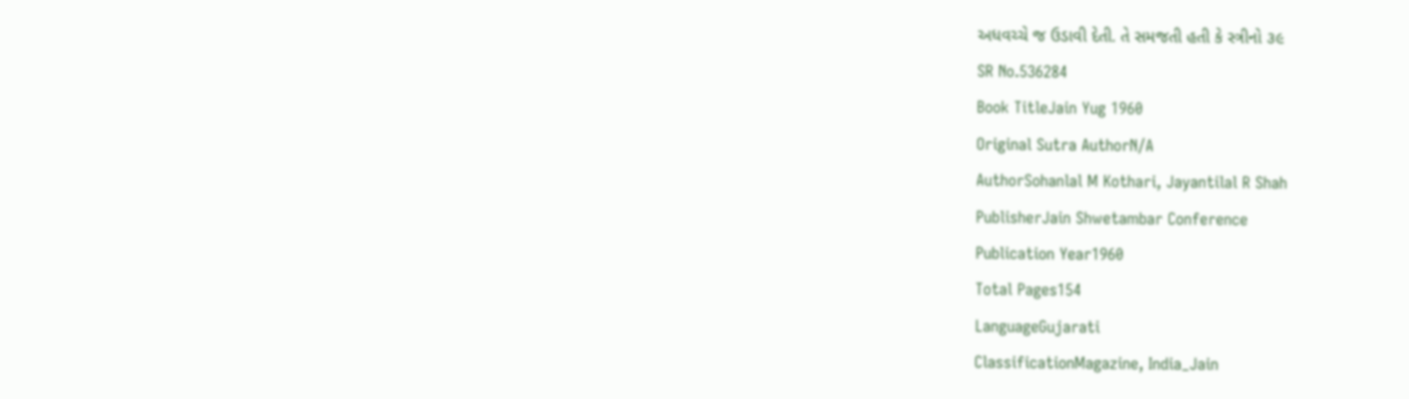અધવચ્ચે જ ઉડાવી દેતી. તે સમજતી હતી કે સ્ત્રીનો ૩૯
SR No.536284
Book TitleJain Yug 1960
Original Sutra AuthorN/A
AuthorSohanlal M Kothari, Jayantilal R Shah
PublisherJain Shwetambar Conference
Publication Year1960
Total Pages154
LanguageGujarati
ClassificationMagazine, India_Jain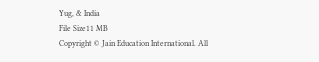Yug, & India
File Size11 MB
Copyright © Jain Education International. All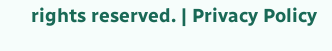rights reserved. | Privacy Policy